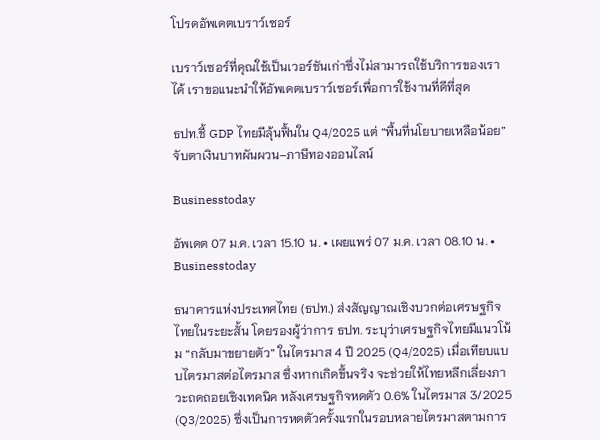โปรดอัพเดตเบราว์เซอร์

เบราว์เซอร์ที่คุณใช้เป็นเวอร์ชันเก่าซึ่งไม่สามารถใช้บริการของเราได้ เราขอแนะนำให้อัพเดตเบราว์เซอร์เพื่อการใช้งานที่ดีที่สุด

ธปท.ชี้ GDP ไทยมีลุ้นฟื้นใน Q4/2025 แต่ “พื้นที่นโยบายเหลือน้อย” จับตาเงินบาทผันผวน–ภาษีทองออนไลน์

Businesstoday

อัพเดต 07 ม.ค. เวลา 15.10 น. • เผยแพร่ 07 ม.ค. เวลา 08.10 น. • Businesstoday

ธนาคารแห่งประเทศไทย (ธปท.) ส่งสัญญาณเชิงบวกต่อเศรษฐกิจไทยในระยะสั้น โดยรองผู้ว่าการ ธปท. ระบุว่าเศรษฐกิจไทยมีแนวโน้ม “กลับมาขยายตัว” ในไตรมาส 4 ปี 2025 (Q4/2025) เมื่อเทียบแบบไตรมาสต่อไตรมาส ซึ่งหากเกิดขึ้นจริง จะช่วยให้ไทยหลีกเลี่ยงภาวะถดถอยเชิงเทคนิค หลังเศรษฐกิจหดตัว 0.6% ในไตรมาส 3/2025 (Q3/2025) ซึ่งเป็นการหดตัวครั้งแรกในรอบหลายไตรมาสตามการ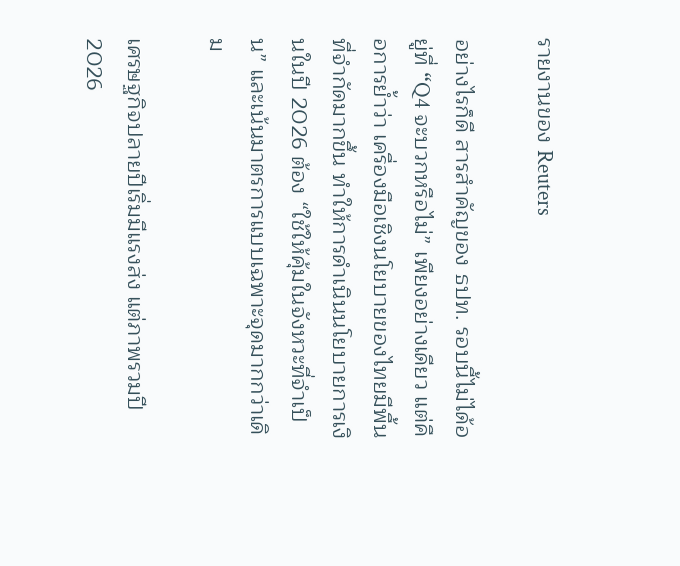รายงานของ Reuters

อย่างไรก็ดี สารสำคัญของ ธปท. รอบนี้ไม่ได้อยู่ที่ “Q4 จะบวกหรือไม่” เพียงอย่างเดียว แต่คือการย้ำว่า เครื่องมือเชิงนโยบายของไทยมีพื้นที่จำกัดมากขึ้น ทำให้การดำเนินนโยบายการเงินในปี 2026 ต้อง “ใช้ให้คุ้มในจังหวะที่จำเป็น” และเน้นมาตรการแบบเฉพาะจุดมากกว่าเดิม

เศรษฐกิจปลายปีเริ่มมีแรงส่ง แต่ภาพรวมปี 2026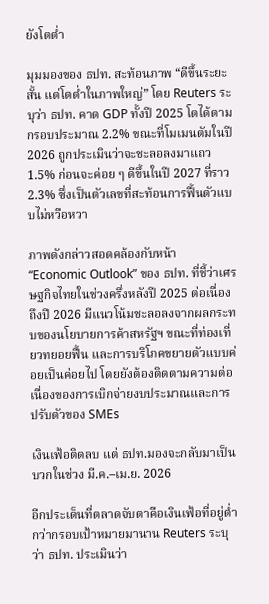ยังโตต่ำ

มุมมองของ ธปท. สะท้อนภาพ “ดีขึ้นระยะสั้น แต่โตต่ำในภาพใหญ่” โดย Reuters ระบุว่า ธปท. คาด GDP ทั้งปี 2025 โตได้ตามกรอบประมาณ 2.2% ขณะที่โมเมนตัมในปี 2026 ถูกประเมินว่าจะชะลอลงมาแถว 1.5% ก่อนจะค่อย ๆ ดีขึ้นในปี 2027 ที่ราว 2.3% ซึ่งเป็นตัวเลขที่สะท้อนการฟื้นตัวแบบไม่หวือหวา

ภาพดังกล่าวสอดคล้องกับหน้า “Economic Outlook” ของ ธปท. ที่ชี้ว่าเศรษฐกิจไทยในช่วงครึ่งหลังปี 2025 ต่อเนื่องถึงปี 2026 มีแนวโน้มชะลอลงจากผลกระทบของนโยบายการค้าสหรัฐฯ ขณะที่ท่องเที่ยวทยอยฟื้น และการบริโภคขยายตัวแบบค่อยเป็นค่อยไป โดยยังต้องติดตามความต่อเนื่องของการเบิกจ่ายงบประมาณและการปรับตัวของ SMEs

เงินเฟ้อติดลบ แต่ ธปท.มองจะกลับมาเป็นบวกในช่วง มี.ค.–เม.ย. 2026

อีกประเด็นที่ตลาดจับตาคือเงินเฟ้อที่อยู่ต่ำกว่ากรอบเป้าหมายมานาน Reuters ระบุว่า ธปท. ประเมินว่า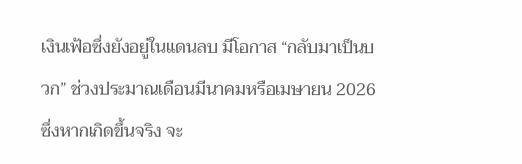เงินเฟ้อซึ่งยังอยู่ในแดนลบ มีโอกาส “กลับมาเป็นบวก” ช่วงประมาณเดือนมีนาคมหรือเมษายน 2026 ซึ่งหากเกิดขึ้นจริง จะ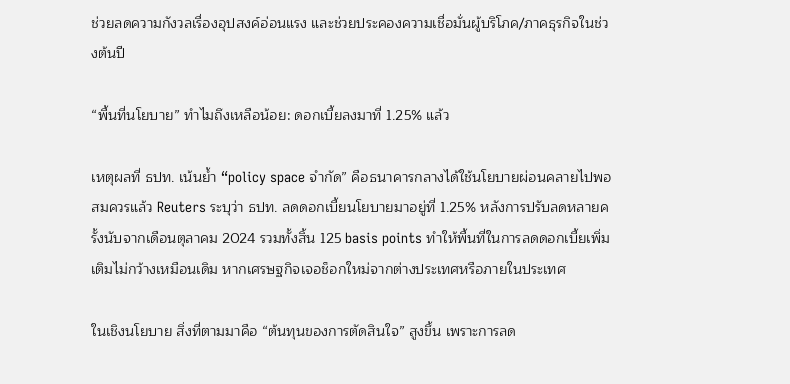ช่วยลดความกังวลเรื่องอุปสงค์อ่อนแรง และช่วยประคองความเชื่อมั่นผู้บริโภค/ภาคธุรกิจในช่วงต้นปี

“พื้นที่นโยบาย” ทำไมถึงเหลือน้อย: ดอกเบี้ยลงมาที่ 1.25% แล้ว

เหตุผลที่ ธปท. เน้นย้ำ “policy space จำกัด” คือธนาคารกลางได้ใช้นโยบายผ่อนคลายไปพอสมควรแล้ว Reuters ระบุว่า ธปท. ลดดอกเบี้ยนโยบายมาอยู่ที่ 1.25% หลังการปรับลดหลายครั้งนับจากเดือนตุลาคม 2024 รวมทั้งสิ้น 125 basis points ทำให้พื้นที่ในการลดดอกเบี้ยเพิ่มเติมไม่กว้างเหมือนเดิม หากเศรษฐกิจเจอช็อกใหม่จากต่างประเทศหรือภายในประเทศ

ในเชิงนโยบาย สิ่งที่ตามมาคือ “ต้นทุนของการตัดสินใจ” สูงขึ้น เพราะการลด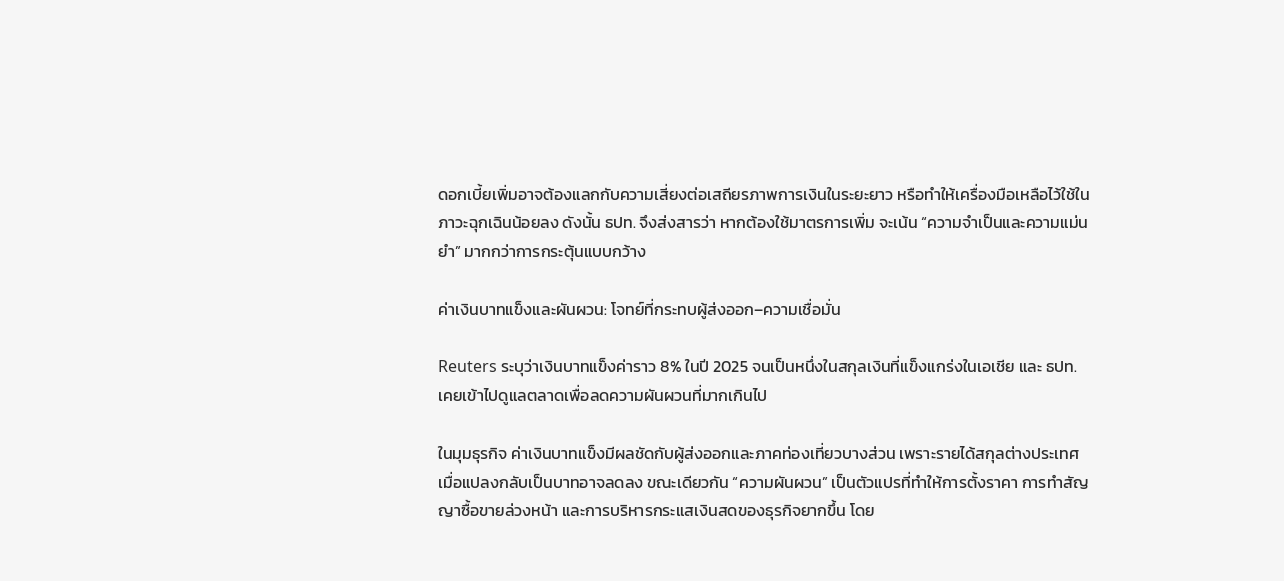ดอกเบี้ยเพิ่มอาจต้องแลกกับความเสี่ยงต่อเสถียรภาพการเงินในระยะยาว หรือทำให้เครื่องมือเหลือไว้ใช้ในภาวะฉุกเฉินน้อยลง ดังนั้น ธปท. จึงส่งสารว่า หากต้องใช้มาตรการเพิ่ม จะเน้น “ความจำเป็นและความแม่นยำ” มากกว่าการกระตุ้นแบบกว้าง

ค่าเงินบาทแข็งและผันผวน: โจทย์ที่กระทบผู้ส่งออก–ความเชื่อมั่น

Reuters ระบุว่าเงินบาทแข็งค่าราว 8% ในปี 2025 จนเป็นหนึ่งในสกุลเงินที่แข็งแกร่งในเอเชีย และ ธปท. เคยเข้าไปดูแลตลาดเพื่อลดความผันผวนที่มากเกินไป

ในมุมธุรกิจ ค่าเงินบาทแข็งมีผลชัดกับผู้ส่งออกและภาคท่องเที่ยวบางส่วน เพราะรายได้สกุลต่างประเทศเมื่อแปลงกลับเป็นบาทอาจลดลง ขณะเดียวกัน “ความผันผวน” เป็นตัวแปรที่ทำให้การตั้งราคา การทำสัญญาซื้อขายล่วงหน้า และการบริหารกระแสเงินสดของธุรกิจยากขึ้น โดย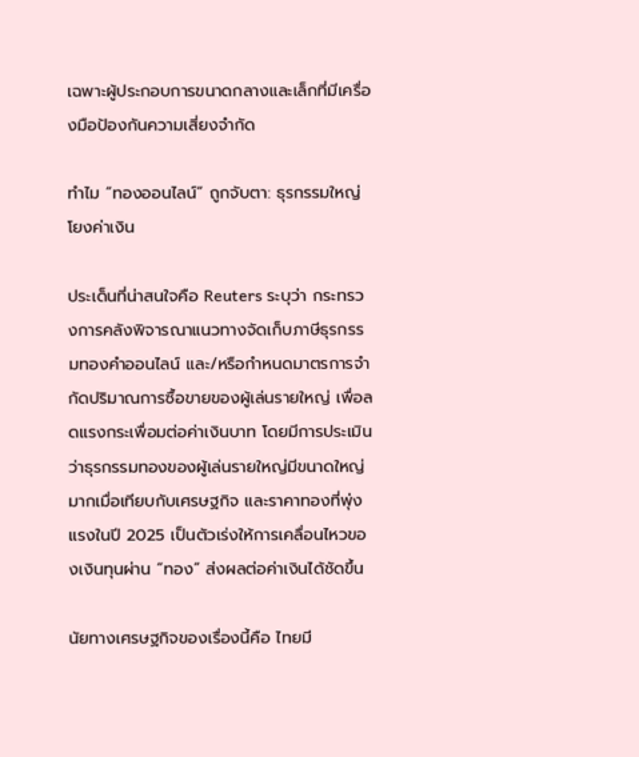เฉพาะผู้ประกอบการขนาดกลางและเล็กที่มีเครื่องมือป้องกันความเสี่ยงจำกัด

ทำไม “ทองออนไลน์” ถูกจับตา: ธุรกรรมใหญ่โยงค่าเงิน

ประเด็นที่น่าสนใจคือ Reuters ระบุว่า กระทรวงการคลังพิจารณาแนวทางจัดเก็บภาษีธุรกรรมทองคำออนไลน์ และ/หรือกำหนดมาตรการจำกัดปริมาณการซื้อขายของผู้เล่นรายใหญ่ เพื่อลดแรงกระเพื่อมต่อค่าเงินบาท โดยมีการประเมินว่าธุรกรรมทองของผู้เล่นรายใหญ่มีขนาดใหญ่มากเมื่อเทียบกับเศรษฐกิจ และราคาทองที่พุ่งแรงในปี 2025 เป็นตัวเร่งให้การเคลื่อนไหวของเงินทุนผ่าน “ทอง” ส่งผลต่อค่าเงินได้ชัดขึ้น

นัยทางเศรษฐกิจของเรื่องนี้คือ ไทยมี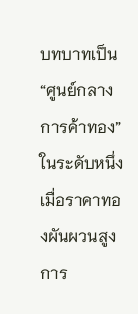บทบาทเป็น “ศูนย์กลางการค้าทอง” ในระดับหนึ่ง เมื่อราคาทองผันผวนสูง การ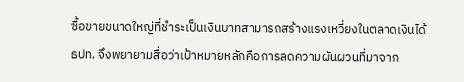ซื้อขายขนาดใหญ่ที่ชำระเป็นเงินบาทสามารถสร้างแรงเหวี่ยงในตลาดเงินได้ ธปท. จึงพยายามสื่อว่าเป้าหมายหลักคือการลดความผันผวนที่มาจาก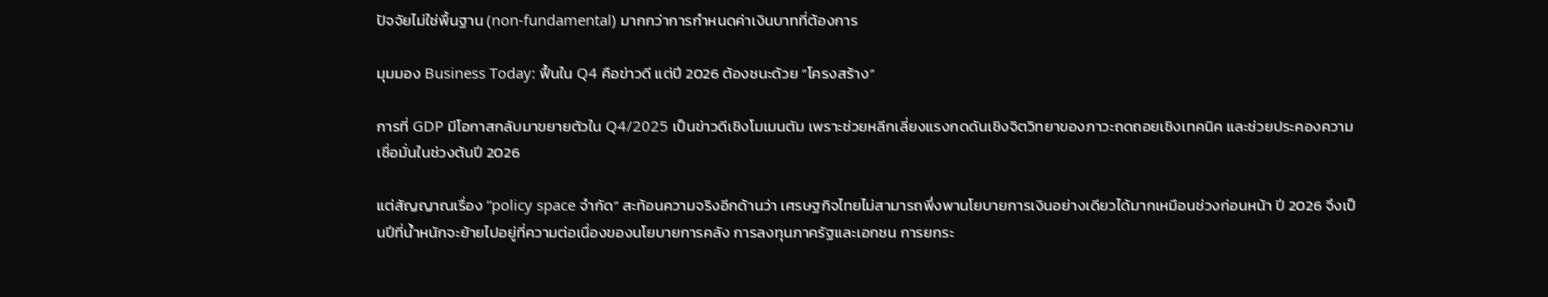ปัจจัยไม่ใช่พื้นฐาน (non-fundamental) มากกว่าการกำหนดค่าเงินบาทที่ต้องการ

มุมมอง Business Today: ฟื้นใน Q4 คือข่าวดี แต่ปี 2026 ต้องชนะด้วย “โครงสร้าง”

การที่ GDP มีโอกาสกลับมาขยายตัวใน Q4/2025 เป็นข่าวดีเชิงโมเมนตัม เพราะช่วยหลีกเลี่ยงแรงกดดันเชิงจิตวิทยาของภาวะถดถอยเชิงเทคนิค และช่วยประคองความเชื่อมั่นในช่วงต้นปี 2026

แต่สัญญาณเรื่อง “policy space จำกัด” สะท้อนความจริงอีกด้านว่า เศรษฐกิจไทยไม่สามารถพึ่งพานโยบายการเงินอย่างเดียวได้มากเหมือนช่วงก่อนหน้า ปี 2026 จึงเป็นปีที่น้ำหนักจะย้ายไปอยู่ที่ความต่อเนื่องของนโยบายการคลัง การลงทุนภาครัฐและเอกชน การยกระ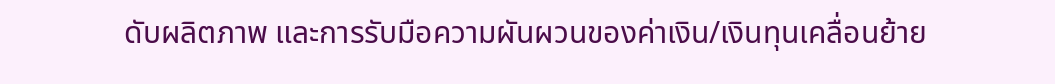ดับผลิตภาพ และการรับมือความผันผวนของค่าเงิน/เงินทุนเคลื่อนย้าย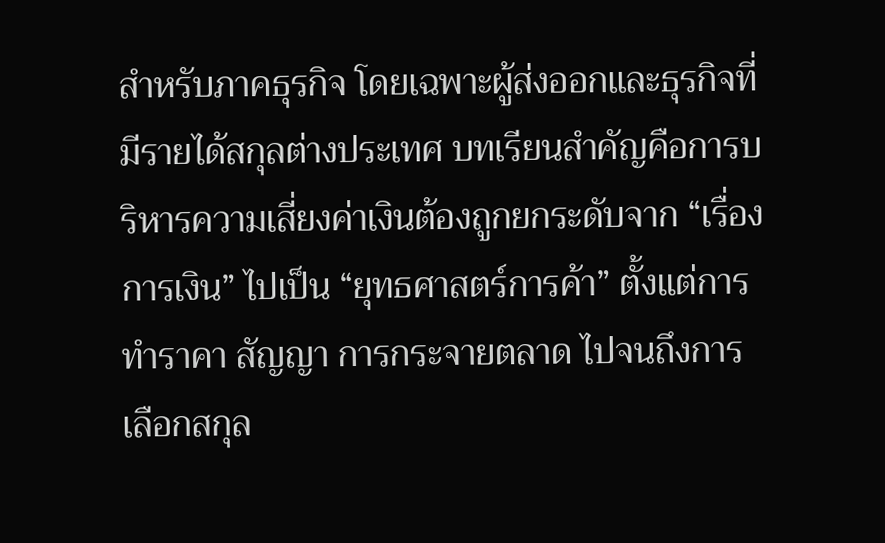สำหรับภาคธุรกิจ โดยเฉพาะผู้ส่งออกและธุรกิจที่มีรายได้สกุลต่างประเทศ บทเรียนสำคัญคือการบริหารความเสี่ยงค่าเงินต้องถูกยกระดับจาก “เรื่องการเงิน” ไปเป็น “ยุทธศาสตร์การค้า” ตั้งแต่การทำราคา สัญญา การกระจายตลาด ไปจนถึงการเลือกสกุล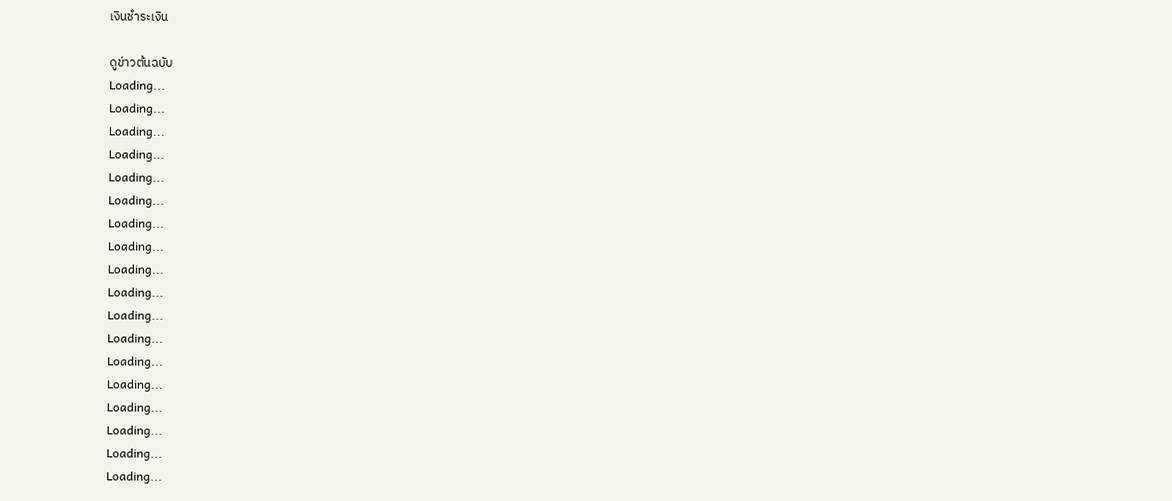เงินชำระเงิน

ดูข่าวต้นฉบับ
Loading...
Loading...
Loading...
Loading...
Loading...
Loading...
Loading...
Loading...
Loading...
Loading...
Loading...
Loading...
Loading...
Loading...
Loading...
Loading...
Loading...
Loading...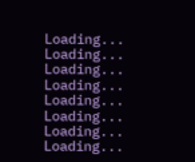Loading...
Loading...
Loading...
Loading...
Loading...
Loading...
Loading...
Loading...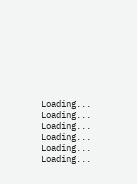Loading...
Loading...
Loading...
Loading...
Loading...
Loading...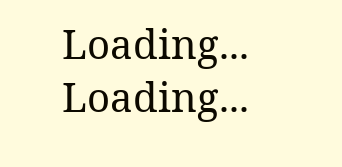Loading...
Loading...